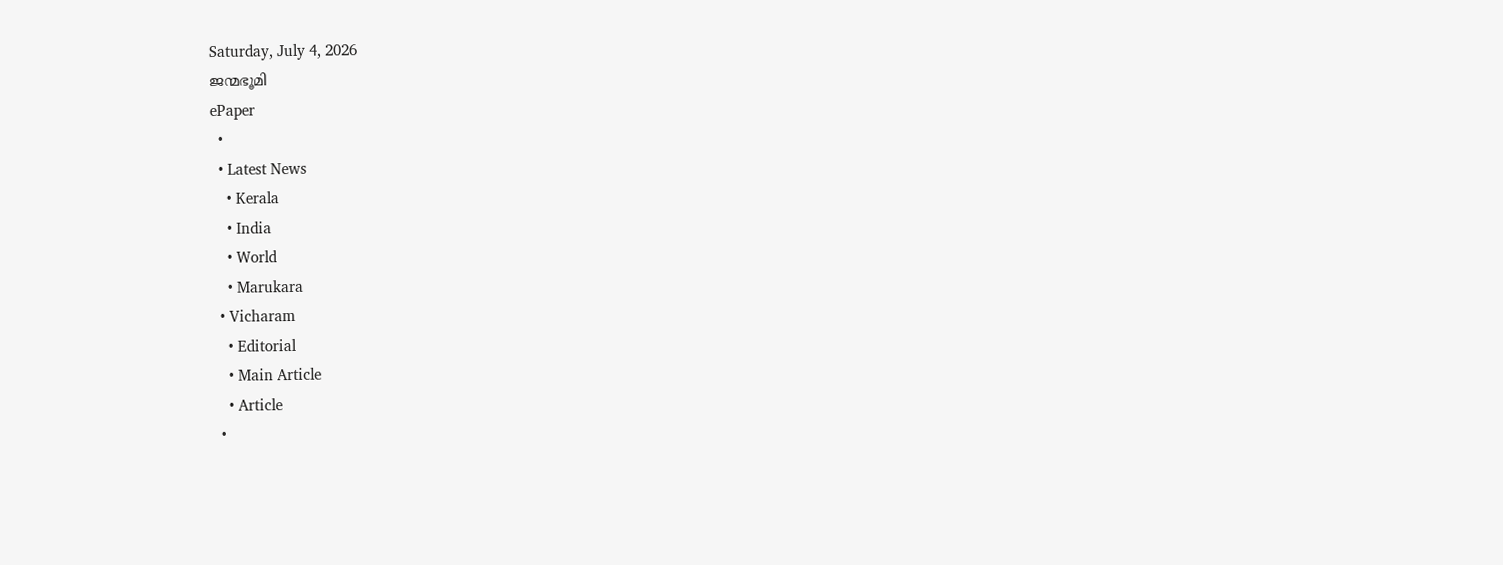Saturday, July 4, 2026
ജന്മഭൂമി
ePaper
  •
  • Latest News
    • Kerala
    • India
    • World
    • Marukara
  • Vicharam
    • Editorial
    • Main Article
    • Article
  •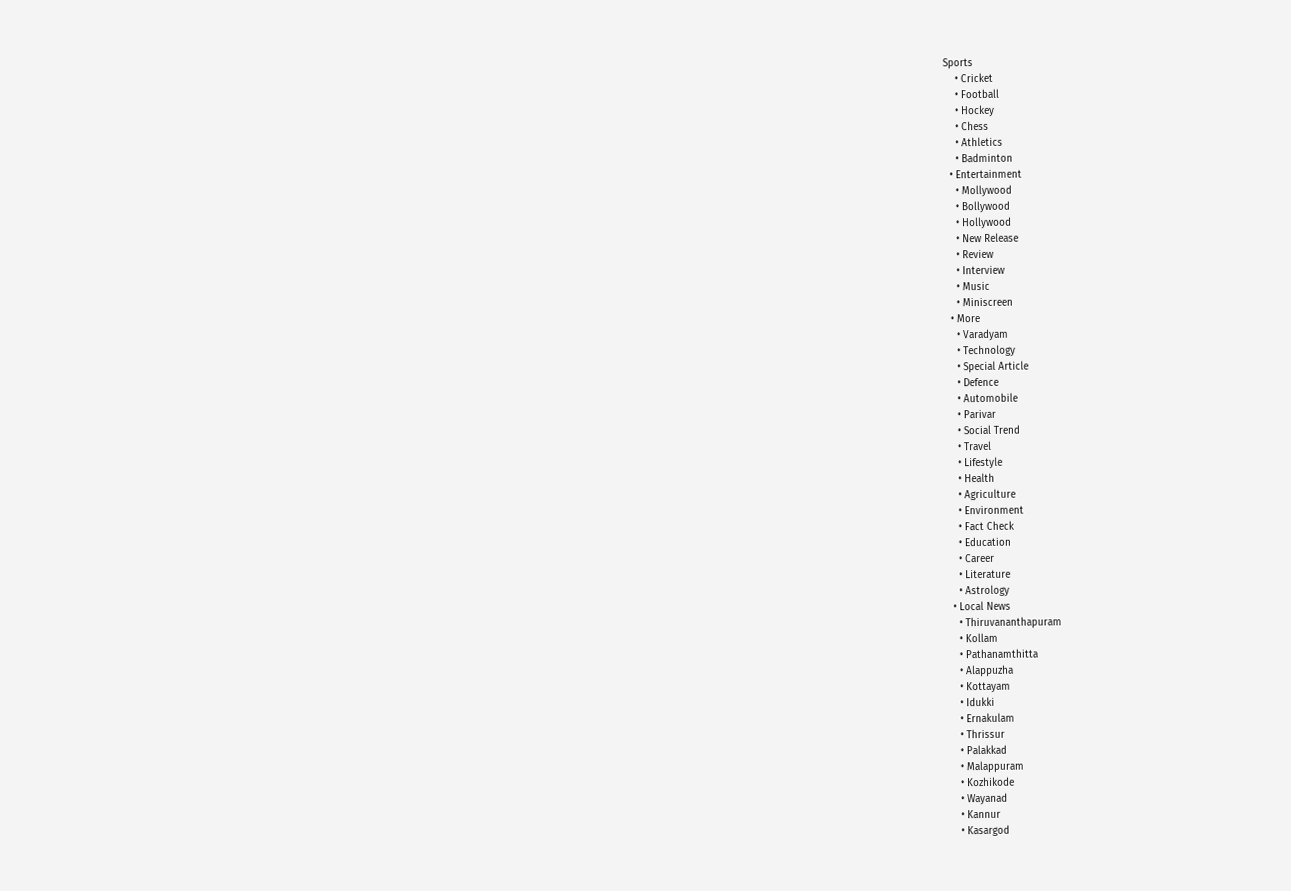Sports
    • Cricket
    • Football
    • Hockey
    • Chess
    • Athletics
    • Badminton
  • Entertainment
    • Mollywood
    • Bollywood
    • Hollywood
    • New Release
    • Review
    • Interview
    • Music
    • Miniscreen
  • More
    • Varadyam
    • Technology
    • Special Article
    • Defence
    • Automobile
    • Parivar
    • Social Trend
    • Travel
    • Lifestyle
    • Health
    • Agriculture
    • Environment
    • Fact Check
    • Education
    • Career
    • Literature
    • Astrology
  • Local News
    • Thiruvananthapuram
    • Kollam
    • Pathanamthitta
    • Alappuzha
    • Kottayam
    • Idukki
    • Ernakulam
    • Thrissur
    • Palakkad
    • Malappuram
    • Kozhikode
    • Wayanad
    • Kannur
    • Kasargod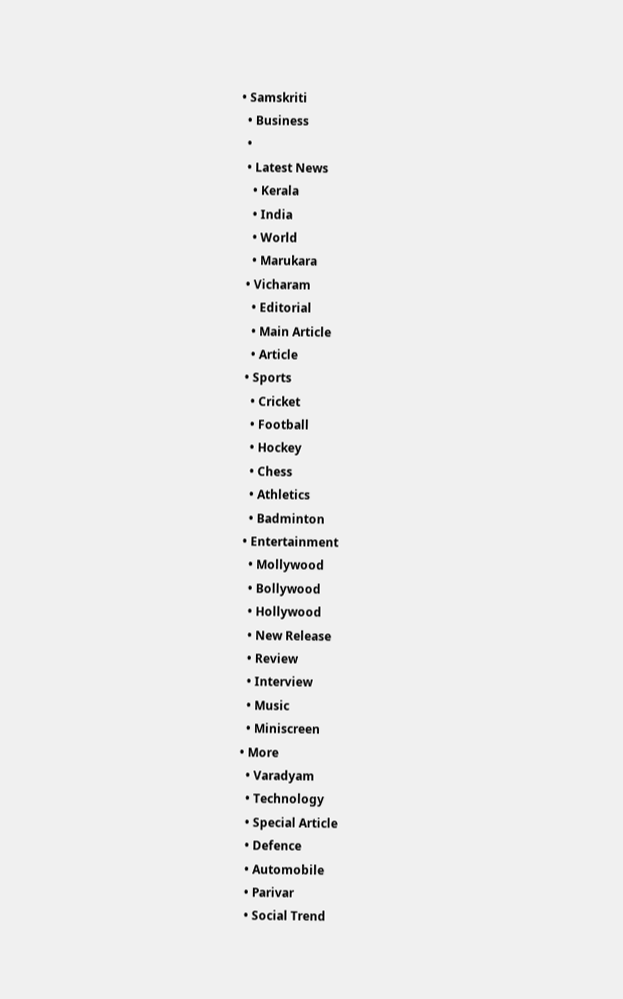• Samskriti
  • Business
  •
  • Latest News
    • Kerala
    • India
    • World
    • Marukara
  • Vicharam
    • Editorial
    • Main Article
    • Article
  • Sports
    • Cricket
    • Football
    • Hockey
    • Chess
    • Athletics
    • Badminton
  • Entertainment
    • Mollywood
    • Bollywood
    • Hollywood
    • New Release
    • Review
    • Interview
    • Music
    • Miniscreen
  • More
    • Varadyam
    • Technology
    • Special Article
    • Defence
    • Automobile
    • Parivar
    • Social Trend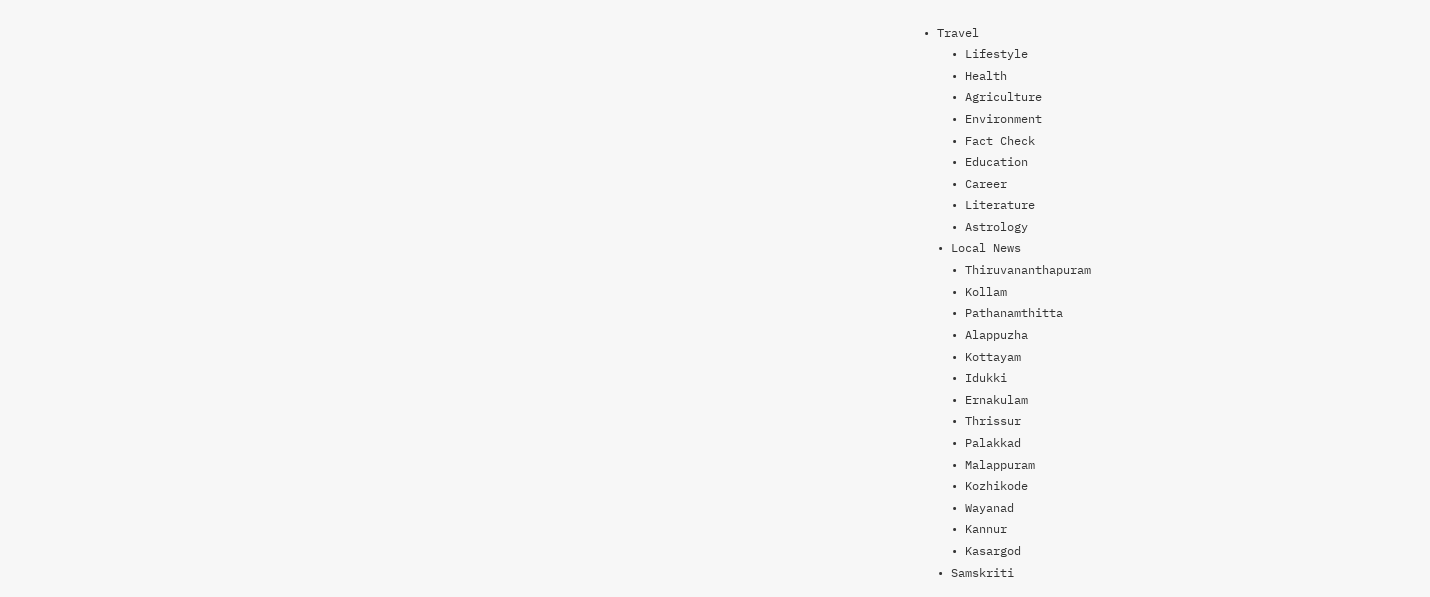• Travel
    • Lifestyle
    • Health
    • Agriculture
    • Environment
    • Fact Check
    • Education
    • Career
    • Literature
    • Astrology
  • Local News
    • Thiruvananthapuram
    • Kollam
    • Pathanamthitta
    • Alappuzha
    • Kottayam
    • Idukki
    • Ernakulam
    • Thrissur
    • Palakkad
    • Malappuram
    • Kozhikode
    • Wayanad
    • Kannur
    • Kasargod
  • Samskriti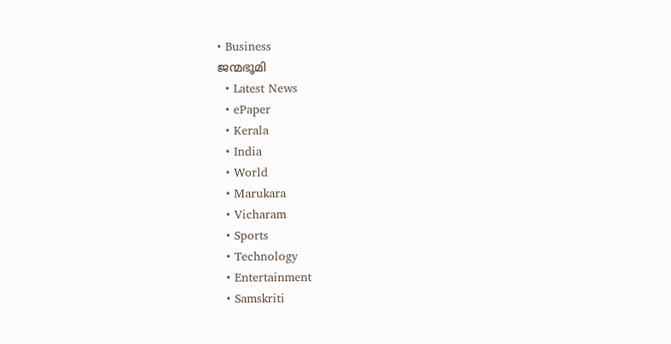• Business
ജന്മഭൂമി
  • Latest News
  • ePaper
  • Kerala
  • India
  • World
  • Marukara
  • Vicharam
  • Sports
  • Technology
  • Entertainment
  • Samskriti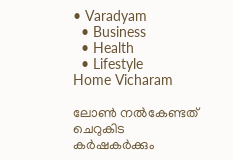• Varadyam
  • Business
  • Health
  • Lifestyle
Home Vicharam

ലോണ്‍ നല്‍കേണ്ടത് ചെറുകിട കര്‍ഷകര്‍ക്കും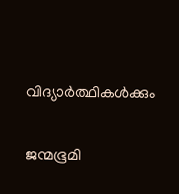വിദ്യാര്‍ത്ഥികള്‍ക്കും

ജന്മഭൂമി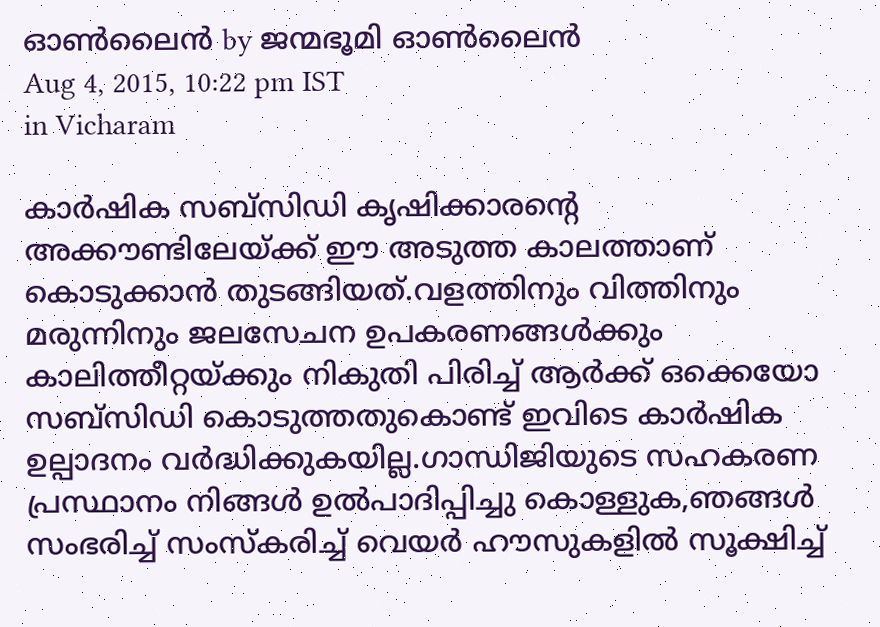ഓണ്‍ലൈന്‍ by ജന്മഭൂമി ഓണ്‍ലൈന്‍
Aug 4, 2015, 10:22 pm IST
in Vicharam

കാര്‍ഷിക സബ്‌സിഡി കൃഷിക്കാരന്റെ അക്കൗണ്ടിലേയ്‌ക്ക് ഈ അടുത്ത കാലത്താണ് കൊടുക്കാന്‍ തുടങ്ങിയത്.വളത്തിനും വിത്തിനും മരുന്നിനും ജലസേചന ഉപകരണങ്ങള്‍ക്കും കാലിത്തീറ്റയ്‌ക്കും നികുതി പിരിച്ച് ആര്‍ക്ക് ഒക്കെയോ സബ്‌സിഡി കൊടുത്തതുകൊണ്ട് ഇവിടെ കാര്‍ഷിക ഉല്പാദനം വര്‍ദ്ധിക്കുകയില്ല.ഗാന്ധിജിയുടെ സഹകരണ പ്രസ്ഥാനം നിങ്ങള്‍ ഉല്‍പാദിപ്പിച്ചു കൊള്ളുക,ഞങ്ങള്‍ സംഭരിച്ച് സംസ്‌കരിച്ച് വെയര്‍ ഹൗസുകളില്‍ സൂക്ഷിച്ച്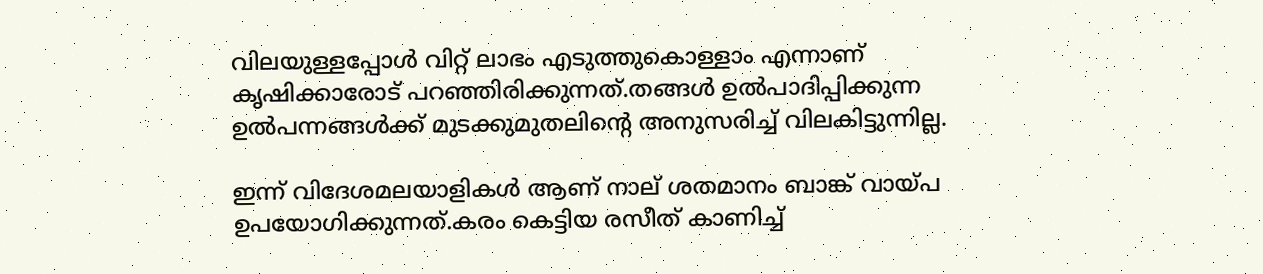വിലയുള്ളപ്പോള്‍ വിറ്റ് ലാഭം എടുത്തുകൊള്ളാം എന്നാണ് കൃഷിക്കാരോട് പറഞ്ഞിരിക്കുന്നത്.തങ്ങള്‍ ഉല്‍പാദിപ്പിക്കുന്ന ഉല്‍പന്നങ്ങള്‍ക്ക് മുടക്കുമുതലിന്റെ അനുസരിച്ച് വിലകിട്ടുന്നില്ല.

ഇന്ന് വിദേശമലയാളികള്‍ ആണ് നാല് ശതമാനം ബാങ്ക് വായ്‌പ ഉപയോഗിക്കുന്നത്.കരം കെട്ടിയ രസീത് കാണിച്ച്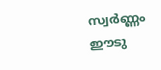സ്വര്‍ണ്ണം ഈടു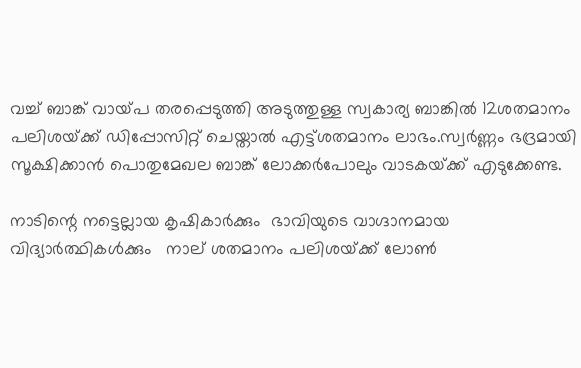വച്ച് ബാങ്ക് വായ്‌പ തരപ്പെടുത്തി അടുത്തുള്ള സ്വകാര്യ ബാങ്കില്‍ 12ശതമാനം  പലിശയ്‌ക്ക് ഡിപ്പോസിറ്റ് ചെയ്താല്‍ എട്ട്ശതമാനം ലാഭം.സ്വര്‍ണ്ണം ഭദ്രമായി സൂക്ഷിക്കാന്‍ പൊതുമേഖല ബാങ്ക് ലോക്കര്‍പോലും വാടകയ്‌ക്ക് എടുക്കേണ്ട.

നാടിന്റെ നട്ടെല്ലായ കൃഷികാര്‍ക്കും  ഭാവിയുടെ വാഗ്ദാനമായ വിദ്യാര്‍ത്ഥികള്‍ക്കും   നാല് ശതമാനം പലിശയ്‌ക്ക് ലോണ്‍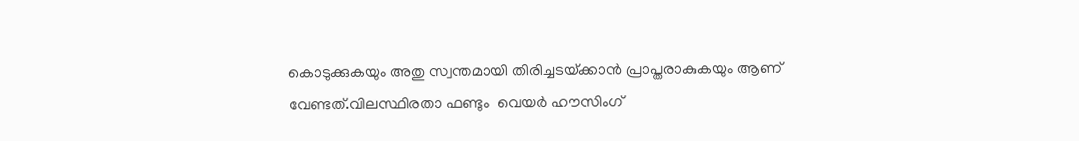കൊടുക്കുകയും അതു സ്വന്തമായി തിരിച്ചടയ്‌ക്കാന്‍ പ്രാപ്തരാകുകയും ആണ് വേണ്ടത്.വിലസ്ഥിരതാ ഫണ്ടും  വെയര്‍ ഹൗസിംഗ്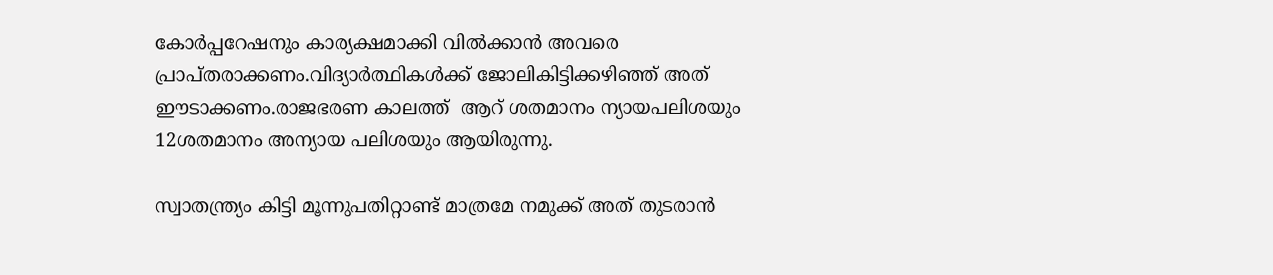കോര്‍പ്പറേഷനും കാര്യക്ഷമാക്കി വില്‍ക്കാന്‍ അവരെ പ്രാപ്തരാക്കണം.വിദ്യാര്‍ത്ഥികള്‍ക്ക് ജോലികിട്ടിക്കഴിഞ്ഞ് അത് ഈടാക്കണം.രാജഭരണ കാലത്ത്  ആറ് ശതമാനം ന്യായപലിശയും 12ശതമാനം അന്യായ പലിശയും ആയിരുന്നു.

സ്വാതന്ത്ര്യം കിട്ടി മൂന്നുപതിറ്റാണ്ട് മാത്രമേ നമുക്ക് അത് തുടരാന്‍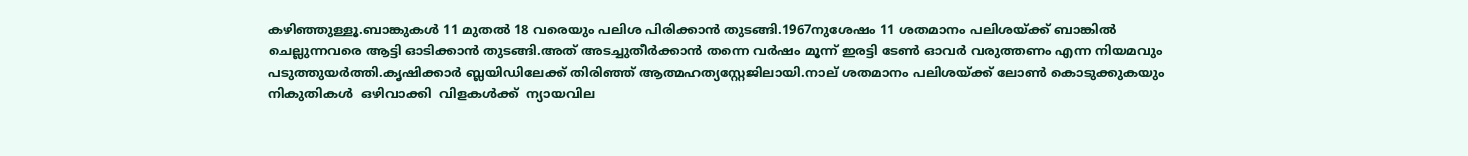കഴിഞ്ഞുള്ളൂ.ബാങ്കുകള്‍ 11 മുതല്‍ 18 വരെയും പലിശ പിരിക്കാന്‍ തുടങ്ങി.1967നുശേഷം 11 ശതമാനം പലിശയ്‌ക്ക് ബാങ്കില്‍ ചെല്ലുന്നവരെ ആട്ടി ഓടിക്കാന്‍ തുടങ്ങി.അത് അടച്ചുതീര്‍ക്കാന്‍ തന്നെ വര്‍ഷം മൂന്ന് ഇരട്ടി ടേണ്‍ ഓവര്‍ വരുത്തണം എന്ന നിയമവും പടുത്തുയര്‍ത്തി.കൃഷിക്കാര്‍ ബ്ലയിഡിലേക്ക് തിരിഞ്ഞ് ആത്മഹത്യസ്റ്റേജിലായി.നാല് ശതമാനം പലിശയ്‌ക്ക് ലോണ്‍ കൊടുക്കുകയും നികുതികള്‍  ഒഴിവാക്കി  വിളകള്‍ക്ക്  ന്യായവില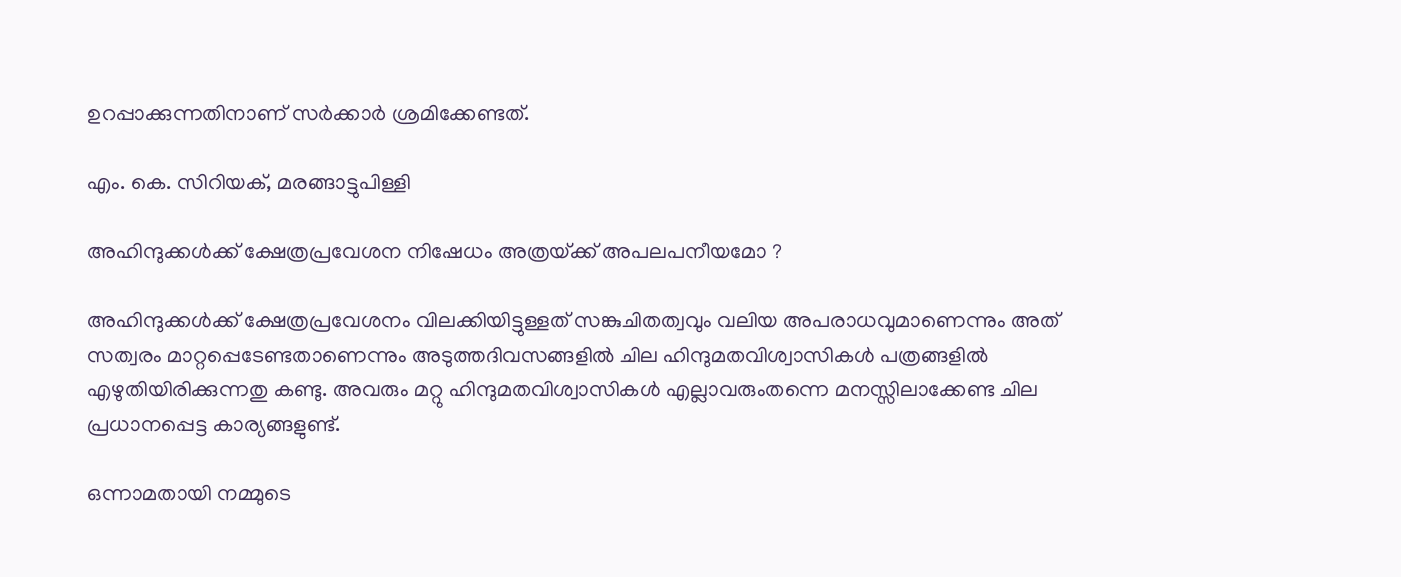ഉറപ്പാക്കുന്നതിനാണ് സര്‍ക്കാര്‍ ശ്രമിക്കേണ്ടത്.

എം. കെ. സിറിയക്, മരങ്ങാട്ടുപിള്ളി

അഹിന്ദുക്കള്‍ക്ക് ക്ഷേത്രപ്രവേശന നിഷേധം അത്രയ്‌ക്ക് അപലപനീയമോ ?

അഹിന്ദുക്കള്‍ക്ക് ക്ഷേത്രപ്രവേശനം വിലക്കിയിട്ടുള്ളത് സങ്കുചിതത്വവും വലിയ അപരാധവുമാണെന്നും അത് സത്വരം മാറ്റപ്പെടേണ്ടതാണെന്നും അടുത്തദിവസങ്ങളില്‍ ചില ഹിന്ദുമതവിശ്വാസികള്‍ പത്രങ്ങളില്‍ എഴുതിയിരിക്കുന്നതു കണ്ടു. അവരും മറ്റു ഹിന്ദുമതവിശ്വാസികള്‍ എല്ലാവരുംതന്നെ മനസ്സിലാക്കേണ്ട ചില പ്രധാനപ്പെട്ട കാര്യങ്ങളുണ്ട്.

ഒന്നാമതായി നമ്മുടെ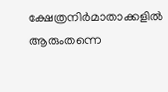ക്ഷേത്രനിര്‍മാതാക്കളില്‍ ആരുംതന്നെ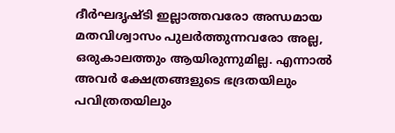ദീര്‍ഘദൃഷ്ടി ഇല്ലാത്തവരോ അന്ധമായ മതവിശ്വാസം പുലര്‍ത്തുന്നവരോ അല്ല, ഒരുകാലത്തും ആയിരുന്നുമില്ല. എന്നാല്‍ അവര്‍ ക്ഷേത്രങ്ങളുടെ ഭദ്രതയിലും പവിത്രതയിലും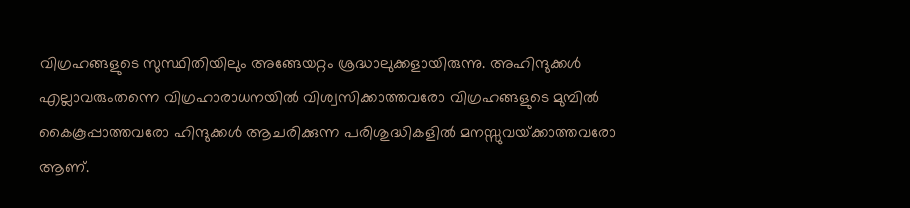വിഗ്രഹങ്ങളുടെ സുസ്ഥിതിയിലും അങ്ങേയറ്റം ശ്രദ്ധാലുക്കളായിരുന്നു. അഹിന്ദുക്കള്‍ എല്ലാവരുംതന്നെ വിഗ്രഹാരാധനയില്‍ വിശ്വസിക്കാത്തവരോ വിഗ്രഹങ്ങളുടെ മുമ്പില്‍ കൈകൂപ്പാത്തവരോ ഹിന്ദുക്കള്‍ ആചരിക്കുന്ന പരിശുദ്ധികളില്‍ മനസ്സുവയ്‌ക്കാത്തവരോ ആണ്.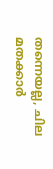തന്നെയല്ല, ചില മതക്കാര്‍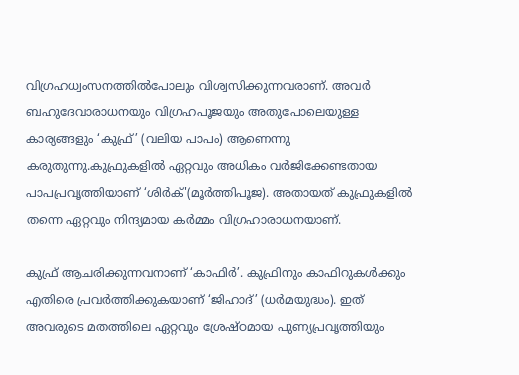വിഗ്രഹധ്വംസനത്തില്‍പോലും വിശ്വസിക്കുന്നവരാണ്. അവര്‍ ബഹുദേവാരാധനയും വിഗ്രഹപൂജയും അതുപോലെയുള്ള കാര്യങ്ങളും ‘കുഫ്ര്’ (വലിയ പാപം) ആണെന്നു കരുതുന്നു.കുഫ്രുകളില്‍ ഏറ്റവും അധികം വര്‍ജിക്കേണ്ടതായ പാപപ്രവൃത്തിയാണ് ‘ശിര്‍ക്'(മൂര്‍ത്തിപൂജ). അതായത് കുഫ്രുകളില്‍ തന്നെ ഏറ്റവും നിന്ദ്യമായ കര്‍മ്മം വിഗ്രഹാരാധനയാണ്.

കുഫ്ര് ആചരിക്കുന്നവനാണ് ‘കാഫിര്‍’. കുഫ്രിനും കാഫിറുകള്‍ക്കും എതിരെ പ്രവര്‍ത്തിക്കുകയാണ് ‘ജിഹാദ്’ (ധര്‍മയുദ്ധം). ഇത് അവരുടെ മതത്തിലെ ഏറ്റവും ശ്രേഷ്ഠമായ പുണ്യപ്രവൃത്തിയും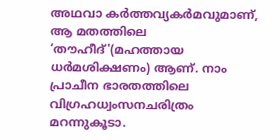അഥവാ കര്‍ത്തവ്യകര്‍മവുമാണ്, ആ മതത്തിലെ ‘തൗഹീദ്'(മഹത്തായ ധര്‍മശിക്ഷണം) ആണ്. നാം പ്രാചീന ഭാരതത്തിലെ വിഗ്രഹധ്വംസനചരിത്രം മറന്നുകൂടാ.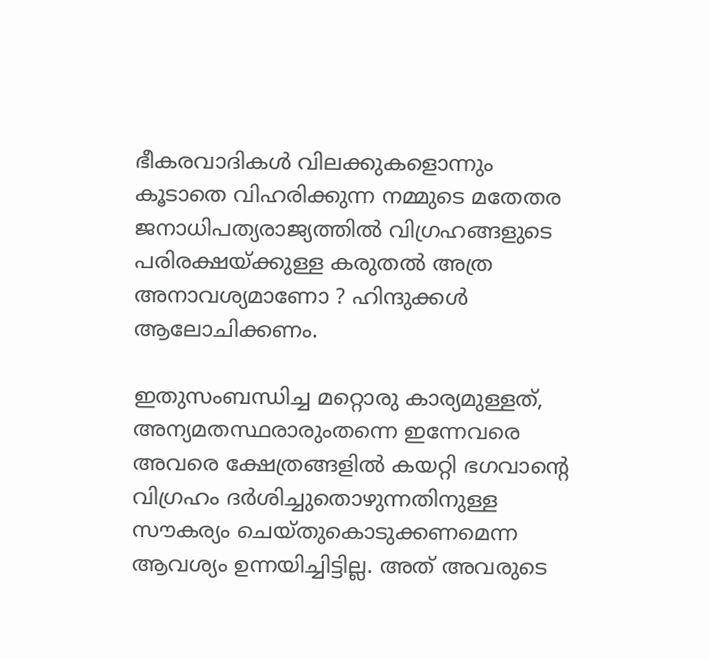ഭീകരവാദികള്‍ വിലക്കുകളൊന്നും കൂടാതെ വിഹരിക്കുന്ന നമ്മുടെ മതേതര ജനാധിപത്യരാജ്യത്തില്‍ വിഗ്രഹങ്ങളുടെ പരിരക്ഷയ്‌ക്കുള്ള കരുതല്‍ അത്ര അനാവശ്യമാണോ ? ഹിന്ദുക്കള്‍ ആലോചിക്കണം.

ഇതുസംബന്ധിച്ച മറ്റൊരു കാര്യമുള്ളത്, അന്യമതസ്ഥരാരുംതന്നെ ഇന്നേവരെ അവരെ ക്ഷേത്രങ്ങളില്‍ കയറ്റി ഭഗവാന്റെ വിഗ്രഹം ദര്‍ശിച്ചുതൊഴുന്നതിനുള്ള സൗകര്യം ചെയ്തുകൊടുക്കണമെന്ന ആവശ്യം ഉന്നയിച്ചിട്ടില്ല. അത് അവരുടെ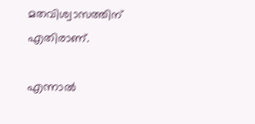മതവിശ്വാസത്തിന് എതിരാണ്.

എന്നാല്‍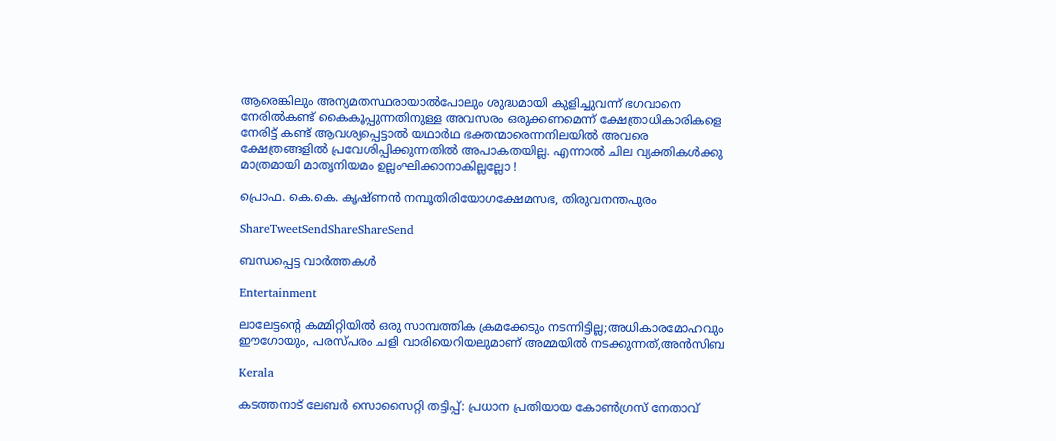ആരെങ്കിലും അന്യമതസ്ഥരായാല്‍പോലും ശുദ്ധമായി കുളിച്ചുവന്ന് ഭഗവാനെ നേരില്‍കണ്ട് കൈകൂപ്പുന്നതിനുള്ള അവസരം ഒരുക്കണമെന്ന് ക്ഷേത്രാധികാരികളെ നേരിട്ട് കണ്ട് ആവശ്യപ്പെട്ടാല്‍ യഥാര്‍ഥ ഭക്തന്മാരെന്നനിലയില്‍ അവരെ ക്ഷേത്രങ്ങളില്‍ പ്രവേശിപ്പിക്കുന്നതില്‍ അപാകതയില്ല. എന്നാല്‍ ചില വ്യക്തികള്‍ക്കു മാത്രമായി മാതൃനിയമം ഉല്ലംഘിക്കാനാകില്ലല്ലോ !

പ്രൊഫ. കെ.കെ. കൃഷ്ണന്‍ നമ്പൂതിരിയോഗക്ഷേമസഭ, തിരുവനന്തപുരം

ShareTweetSendShareShareSend

ബന്ധപ്പെട്ട വാര്‍ത്തകള്‍

Entertainment

ലാലേട്ടന്റെ കമ്മിറ്റിയിൽ ഒരു സാമ്പത്തിക ക്രമക്കേടും നടന്നിട്ടില്ല;അധികാരമോഹവും ഈഗോയും, പരസ്പരം ചളി വാരിയെറിയലുമാണ് അമ്മയിൽ നടക്കുന്നത്,അൻസിബ

Kerala

കടത്തനാട് ലേബർ സൊസൈറ്റി തട്ടിപ്പ്: പ്രധാന പ്രതിയായ കോൺഗ്രസ് നേതാവ്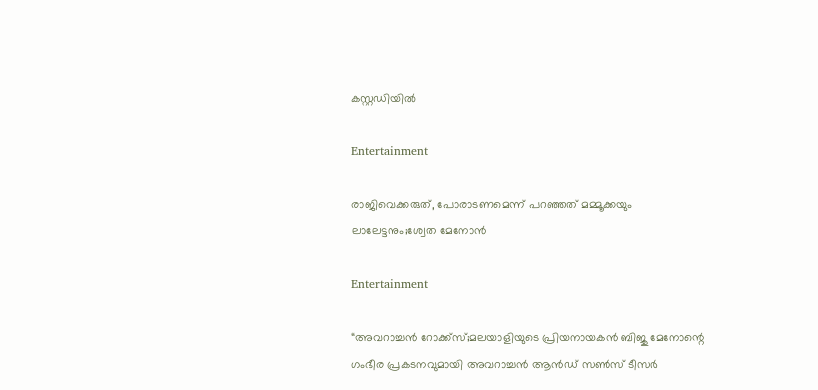കസ്റ്റഡിയിൽ

Entertainment

രാജിവെക്കരുത്, പോരാടണമെന്ന് പറഞ്ഞത് മമ്മൂക്കയും ലാലേട്ടനും;ശ്വേത മേനോൻ

Entertainment

“അവറാച്ചൻ റോക്ക്സ്;മലയാളിയുടെ പ്രിയനായകൻ ബിജു മേനോന്റെ ഗംഭീര പ്രകടനവുമായി അവറാച്ചൻ ആൻഡ് സൺസ് ടീസർ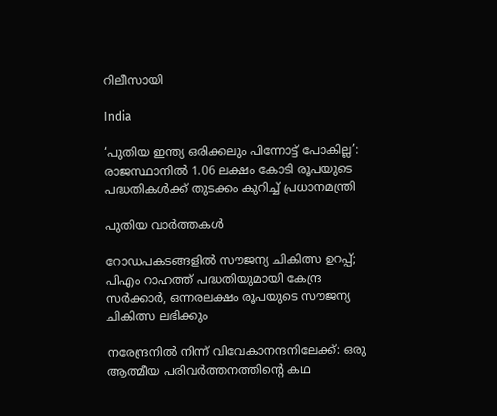റിലീസായി

India

‘പുതിയ ഇന്ത്യ ഒരിക്കലും പിന്നോട്ട് പോകില്ല’: രാജസ്ഥാനിൽ 1.06 ലക്ഷം കോടി രൂപയുടെ പദ്ധതികൾക്ക് തുടക്കം കുറിച്ച് പ്രധാനമന്ത്രി

പുതിയ വാര്‍ത്തകള്‍

റോഡപകടങ്ങളില്‍ സൗജന്യ ചികിത്സ ഉറപ്പ്; പിഎം റാഹത്ത് പദ്ധതിയുമായി കേന്ദ്ര സര്‍ക്കാര്‍, ഒന്നരലക്ഷം രൂപയുടെ സൗജന്യ ചികിത്സ ലഭിക്കും

നരേന്ദ്രനിൽ നിന്ന് വിവേകാനന്ദനിലേക്ക്: ഒരു ആത്മീയ പരിവർത്തനത്തിന്റെ കഥ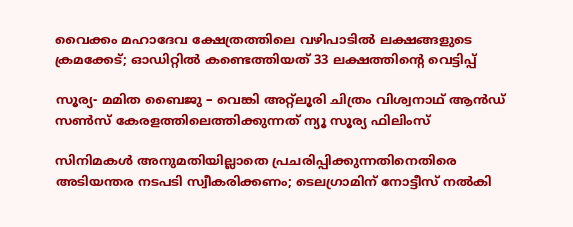വൈക്കം മഹാദേവ ക്ഷേത്രത്തിലെ വഴിപാടില്‍ ലക്ഷങ്ങളുടെ ക്രമക്കേട്; ഓഡിറ്റില്‍ കണ്ടെത്തിയത് 33 ലക്ഷത്തിന്റെ വെട്ടിപ്പ്

സൂര്യ- മമിത ബൈജു – വെങ്കി അറ്റ്ലൂരി ചിത്രം വിശ്വനാഥ് ആൻഡ് സൺസ് കേരളത്തിലെത്തിക്കുന്നത് ന്യൂ സൂര്യ ഫിലിംസ്

സിനിമകൾ അനുമതിയില്ലാതെ പ്രചരിപ്പിക്കുന്നതിനെതിരെ അടിയന്തര നടപടി സ്വീകരിക്കണം; ടെലഗ്രാമിന് നോട്ടീസ് നൽകി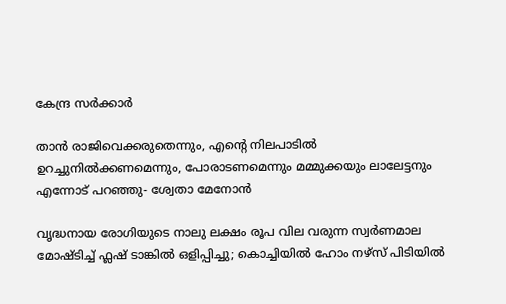കേന്ദ്ര സർക്കാർ

താൻ രാജിവെക്കരുതെന്നും, എന്റെ നിലപാടിൽ ഉറച്ചുനിൽക്കണമെന്നും, പോരാടണമെന്നും മമ്മുക്കയും ലാലേട്ടനും എന്നോട് പറഞ്ഞു- ശ്വേതാ മേനോൻ

വൃദ്ധനായ രോഗിയുടെ നാലു ലക്ഷം രൂപ വില വരുന്ന സ്വര്‍ണമാല മോഷ്ടിച്ച് ഫ്ലഷ് ടാങ്കില്‍ ഒളിപ്പിച്ചു; കൊച്ചിയിൽ ഹോം നഴ്‌സ് പിടിയില്‍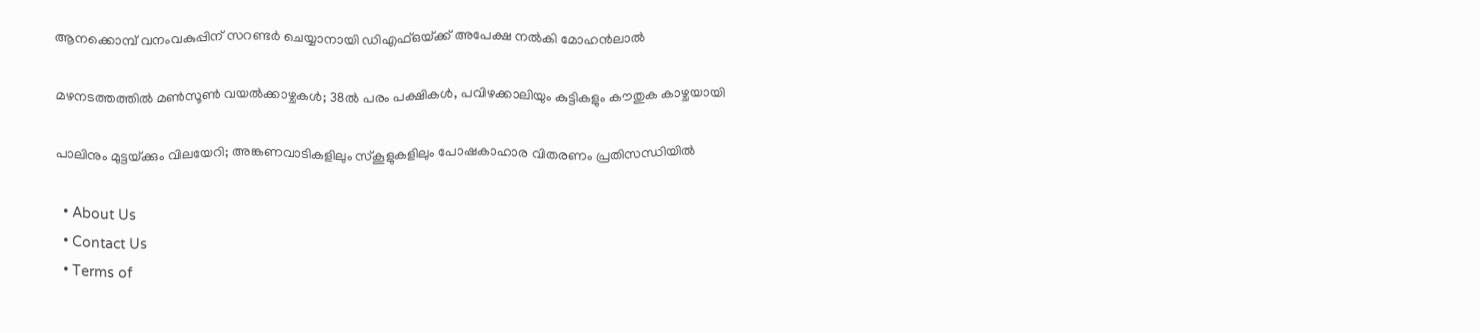ആനക്കൊമ്പ് വനംവകുപ്പിന് സറണ്ടർ ചെയ്യാനായി ഡിഎഫ്ഒയ്‌ക്ക് അപേക്ഷ നൽകി മോഹൻലാൽ

മഴനടത്തത്തിൽ മൺസൂൺ വയൽക്കാഴ്ചകൾ; 38ല്‍ പരം പക്ഷികൾ, പവിഴക്കാലിയും കുട്ടികളും കൗതുക കാഴ്ചയായി

പാലിനും മുട്ടയ്‌ക്കും വിലയേറി; അങ്കണവാടികളിലും സ്‌കൂളുകളിലും പോഷകാഹാര വിതരണം പ്രതിസന്ധിയില്‍

  • About Us
  • Contact Us
  • Terms of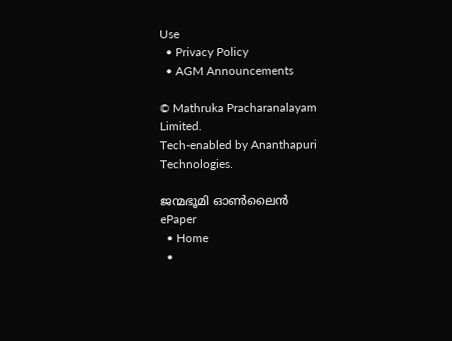Use
  • Privacy Policy
  • AGM Announcements

© Mathruka Pracharanalayam Limited.
Tech-enabled by Ananthapuri Technologies.

ജന്മഭൂമി ഓണ്‍ലൈന്‍
ePaper
  • Home
  •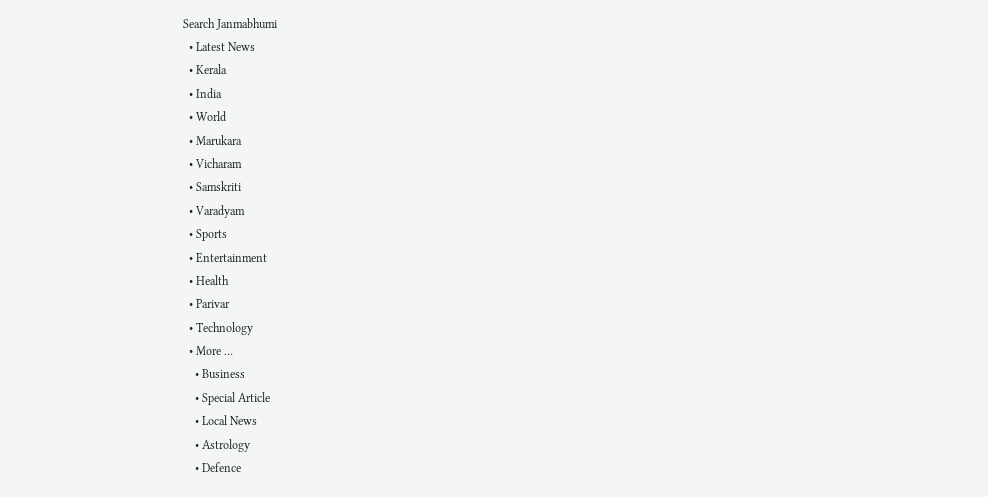Search Janmabhumi
  • Latest News
  • Kerala
  • India
  • World
  • Marukara
  • Vicharam
  • Samskriti
  • Varadyam
  • Sports
  • Entertainment
  • Health
  • Parivar
  • Technology
  • More …
    • Business
    • Special Article
    • Local News
    • Astrology
    • Defence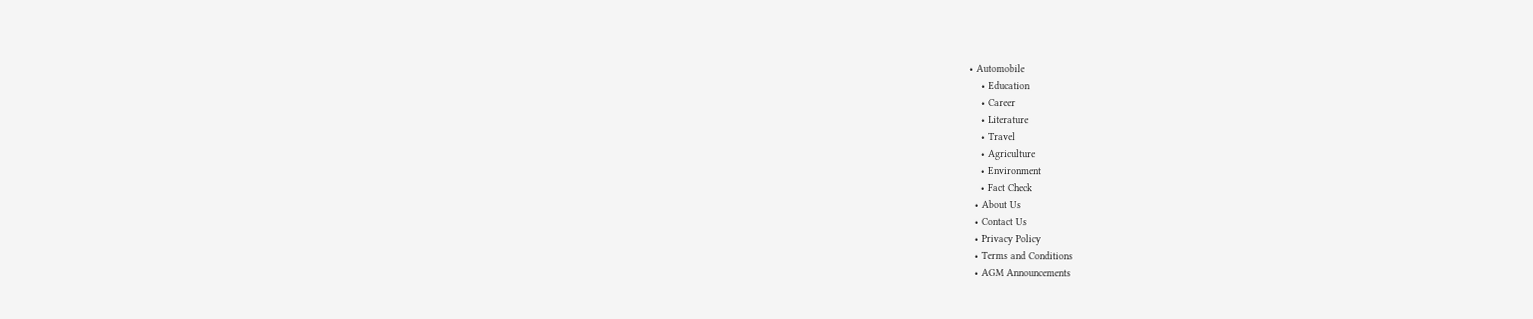• Automobile
    • Education
    • Career
    • Literature
    • Travel
    • Agriculture
    • Environment
    • Fact Check
  • About Us
  • Contact Us
  • Privacy Policy
  • Terms and Conditions
  • AGM Announcements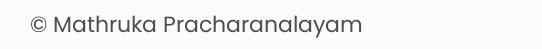© Mathruka Pracharanalayam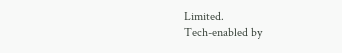Limited.
Tech-enabled by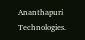Ananthapuri Technologies.